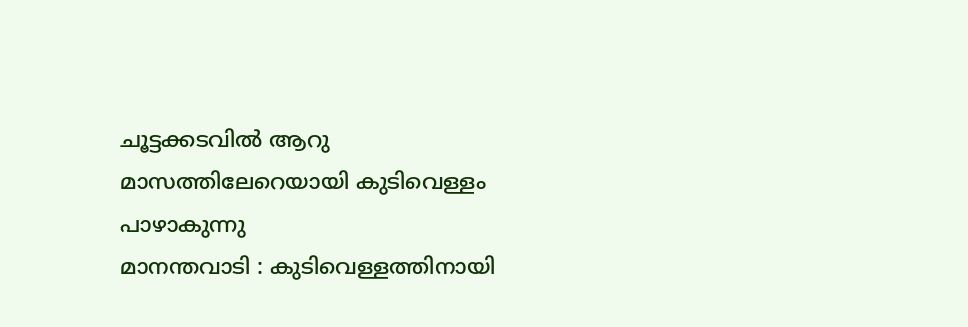ചൂട്ടക്കടവിൽ ആറു മാസത്തിലേറെയായി കുടിവെള്ളം പാഴാകുന്നു
മാനന്തവാടി : കുടിവെള്ളത്തിനായി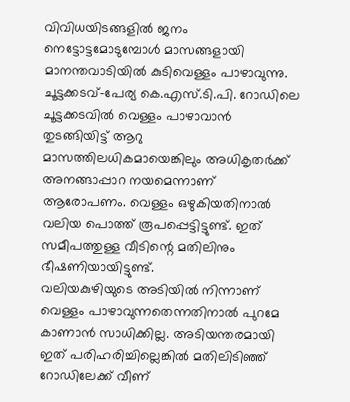വിവിധയിടങ്ങളിൽ ജനം നെട്ടോട്ടമോടുമ്പോൾ മാസങ്ങളായി മാനന്തവാടിയിൽ കുടിവെള്ളം പാഴാവുന്നു. ചൂട്ടക്കടവ്-പേര്യ കെ.എസ്.ടി.പി. റോഡിലെ ചൂട്ടക്കടവിൽ വെള്ളം പാഴാവാൻ തുടങ്ങിയിട്ട് ആറു മാസത്തിലധികമായെങ്കിലും അധികൃതർക്ക് അനങ്ങാപ്പാറ നയമെന്നാണ് ആരോപണം. വെള്ളം ഒഴുകിയതിനാൽ വലിയ പൊത്ത് രൂപപ്പെട്ടിട്ടുണ്ട്. ഇത് സമീപത്തുള്ള വീടിന്റെ മതിലിനും ഭീഷണിയായിട്ടുണ്ട്.
വലിയകുഴിയുടെ അടിയിൽ നിന്നാണ് വെള്ളം പാഴാവുന്നതെന്നതിനാൽ പുറമേ കാണാൻ സാധിക്കില്ല. അടിയന്തരമായി ഇത് പരിഹരിച്ചില്ലെങ്കിൽ മതിലിടിഞ്ഞ് റോഡിലേക്ക് വീണ്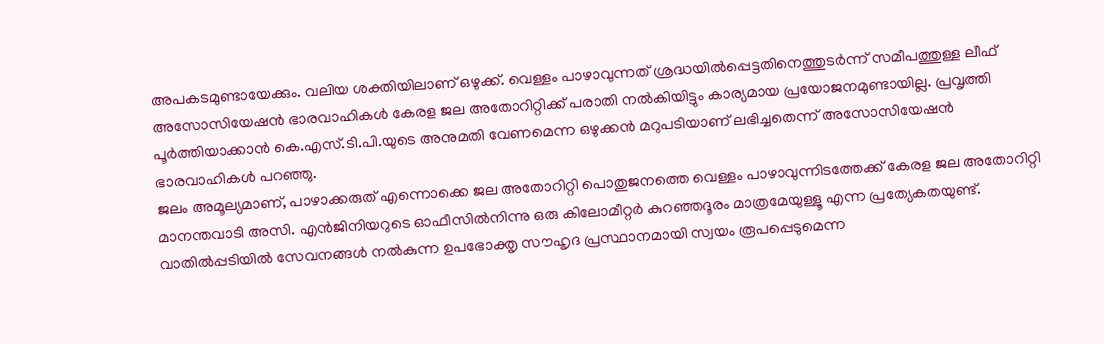അപകടമുണ്ടായേക്കും. വലിയ ശക്തിയിലാണ് ഒഴുക്ക്. വെള്ളം പാഴാവുന്നത് ശ്രദ്ധയിൽപ്പെട്ടതിനെത്തുടർന്ന് സമീപത്തുള്ള ലീഫ് അസോസിയേഷൻ ഭാരവാഹികൾ കേരള ജല അതോറിറ്റിക്ക് പരാതി നൽകിയിട്ടും കാര്യമായ പ്രയോജനമുണ്ടായില്ല. പ്രവൃത്തി പൂർത്തിയാക്കാൻ കെ.എസ്.ടി.പി.യുടെ അനുമതി വേണമെന്ന ഒഴുക്കൻ മറുപടിയാണ് ലഭിച്ചതെന്ന് അസോസിയേഷൻ ഭാരവാഹികൾ പറഞ്ഞു.
ജലം അമൂല്യമാണ്, പാഴാക്കരുത് എന്നൊക്കെ ജല അതോറിറ്റി പൊതുജനത്തെ വെള്ളം പാഴാവുന്നിടത്തേക്ക് കേരള ജല അതോറിറ്റി മാനന്തവാടി അസി. എൻജിനിയറുടെ ഓഫീസിൽനിന്നു ഒരു കിലോമീറ്റർ കുറഞ്ഞദൂരം മാത്രമേയുള്ളൂ എന്ന പ്രത്യേകതയുണ്ട്. വാതിൽപ്പടിയിൽ സേവനങ്ങൾ നൽകുന്ന ഉപഭോക്തൃ സൗഹൃദ പ്രസ്ഥാനമായി സ്വയം രൂപപ്പെടുമെന്ന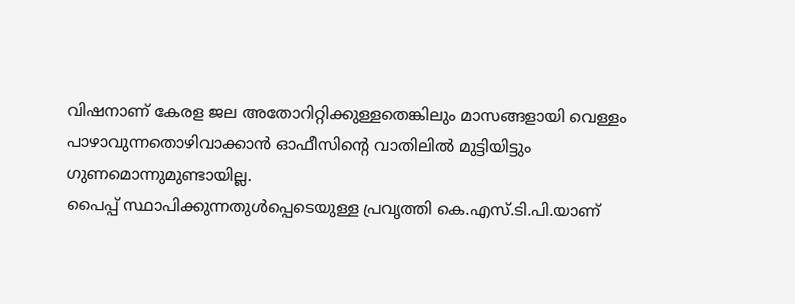വിഷനാണ് കേരള ജല അതോറിറ്റിക്കുള്ളതെങ്കിലും മാസങ്ങളായി വെള്ളം പാഴാവുന്നതൊഴിവാക്കാൻ ഓഫീസിന്റെ വാതിലിൽ മുട്ടിയിട്ടും ഗുണമൊന്നുമുണ്ടായില്ല.
പൈപ്പ് സ്ഥാപിക്കുന്നതുൾപ്പെടെയുള്ള പ്രവൃത്തി കെ.എസ്.ടി.പി.യാണ്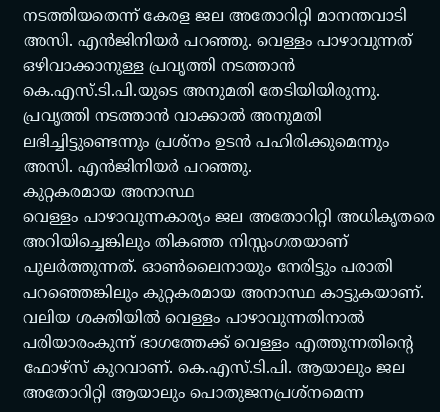നടത്തിയതെന്ന് കേരള ജല അതോറിറ്റി മാനന്തവാടി അസി. എൻജിനിയർ പറഞ്ഞു. വെള്ളം പാഴാവുന്നത് ഒഴിവാക്കാനുള്ള പ്രവൃത്തി നടത്താൻ കെ.എസ്.ടി.പി.യുടെ അനുമതി തേടിയിയിരുന്നു. പ്രവൃത്തി നടത്താൻ വാക്കാൽ അനുമതി ലഭിച്ചിട്ടുണ്ടെന്നും പ്രശ്നം ഉടൻ പഹിരിക്കുമെന്നും അസി. എൻജിനിയർ പറഞ്ഞു.
കുറ്റകരമായ അനാസ്ഥ
വെള്ളം പാഴാവുന്നകാര്യം ജല അതോറിറ്റി അധികൃതരെ അറിയിച്ചെങ്കിലും തികഞ്ഞ നിസ്സംഗതയാണ് പുലർത്തുന്നത്. ഓൺലൈനായും നേരിട്ടും പരാതി പറഞ്ഞെങ്കിലും കുറ്റകരമായ അനാസ്ഥ കാട്ടുകയാണ്. വലിയ ശക്തിയിൽ വെള്ളം പാഴാവുന്നതിനാൽ പരിയാരംകുന്ന് ഭാഗത്തേക്ക് വെള്ളം എത്തുന്നതിന്റെ ഫോഴ്സ് കുറവാണ്. കെ.എസ്.ടി.പി. ആയാലും ജല അതോറിറ്റി ആയാലും പൊതുജനപ്രശ്നമെന്ന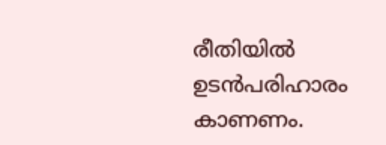രീതിയിൽ ഉടൻപരിഹാരം കാണണം.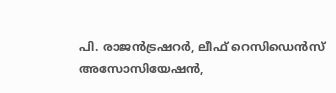പി. രാജൻട്രഷറർ, ലീഫ് റെസിഡെൻസ് അസോസിയേഷൻ,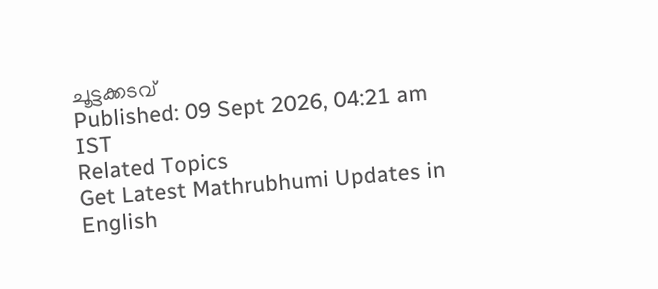ചൂട്ടക്കടവ്
Published: 09 Sept 2026, 04:21 am IST
Related Topics
Get Latest Mathrubhumi Updates in English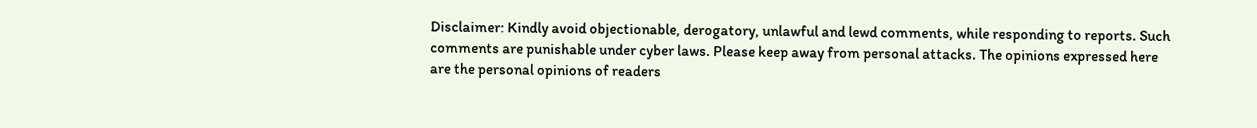Disclaimer: Kindly avoid objectionable, derogatory, unlawful and lewd comments, while responding to reports. Such comments are punishable under cyber laws. Please keep away from personal attacks. The opinions expressed here are the personal opinions of readers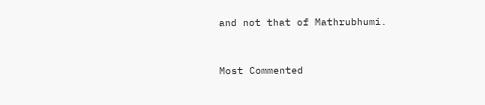and not that of Mathrubhumi.



Most Commented